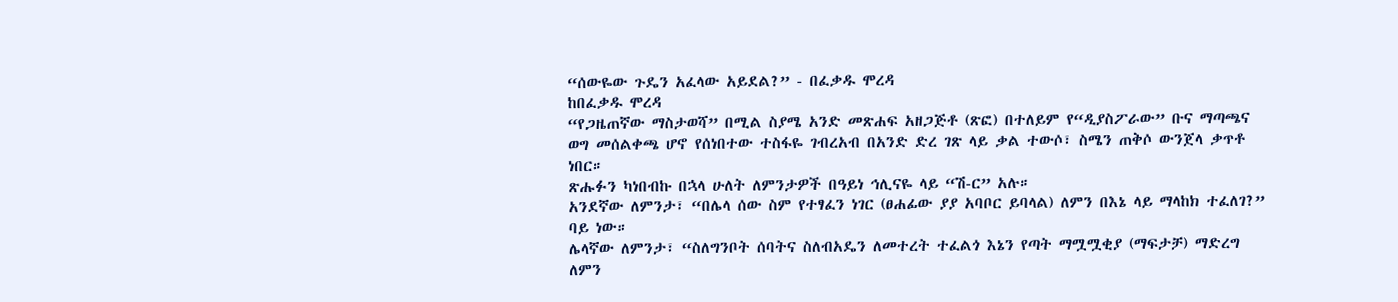“ሰውዬው ጉዴን አፈላው አይደል?” - በፈቃዱ ሞረዳ
ከበፈቃዱ ሞረዳ
“የጋዜጠኛው ማስታወሻ” በሚል ስያሜ አንድ መጽሐፍ አዘጋጅቶ (ጽፎ) በተለይም የ“ዲያስፖራው” ቡና ማጣጫና ወግ መሰልቀጫ ሆኖ የሰነበተው ተስፋዬ ገብረአብ በአንድ ድረ ገጽ ላይ ቃል ተውሶ፣ ስሜን ጠቅሶ ውንጀላ ቃጥቶ ነበር።
ጽሑፉን ካነበብኩ በኋላ ሁለት ለምንታዎች በዓይነ ኅሊናዬ ላይ “ሽ-ር” አሉ።
አንደኛው ለምንታ፣ “በሌላ ሰው ስም የተፃፈን ነገር (ፀሐፊው ያያ አባቦር ይባላል) ለምን በእኔ ላይ ማላከክ ተፈለገ?” ባይ ነው።
ሌላኛው ለምንታ፣ “ስለግንቦት ሰባትና ስለብአዴን ለመተረት ተፈልጎ እኔን የጣት ማሟሟቂያ (ማፍታቻ) ማድረግ ለምን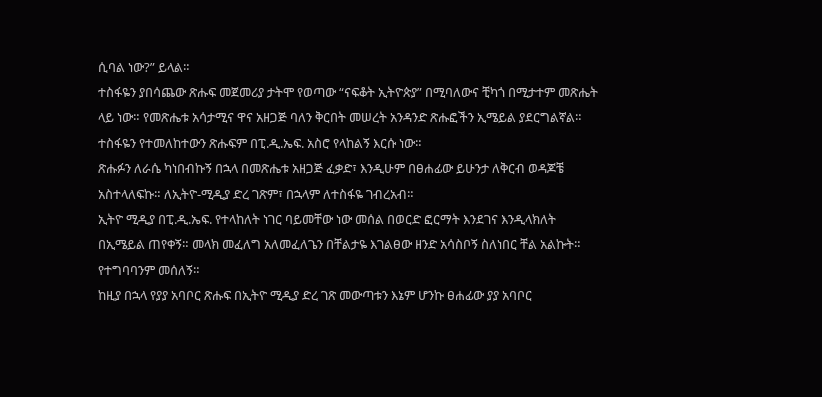ሲባል ነው?” ይላል።
ተስፋዬን ያበሳጨው ጽሑፍ መጀመሪያ ታትሞ የወጣው “ናፍቆት ኢትዮጵያ” በሚባለውና ቺካጎ በሚታተም መጽሔት ላይ ነው። የመጽሔቱ አሳታሚና ዋና አዘጋጅ ባለን ቅርበት መሠረት አንዳንድ ጽሑፎችን ኢሜይል ያደርግልኛል። ተስፋዬን የተመለከተውን ጽሑፍም በፒ.ዲ.ኤፍ. አስሮ የላከልኝ እርሱ ነው።
ጽሑፉን ለራሴ ካነበብኩኝ በኋላ በመጽሔቱ አዘጋጅ ፈቃድ፣ እንዲሁም በፀሐፊው ይሁንታ ለቅርብ ወዳጆቼ አስተላለፍኩ። ለኢትዮ-ሚዲያ ድረ ገጽም፣ በኋላም ለተስፋዬ ገብረአብ።
ኢትዮ ሚዲያ በፒ.ዲ.ኤፍ. የተላከለት ነገር ባይመቸው ነው መሰል በወርድ ፎርማት እንደገና እንዲላክለት በኢሜይል ጠየቀኝ። መላክ መፈለግ አለመፈለጌን በቸልታዬ እገልፀው ዘንድ አሳስቦኝ ስለነበር ቸል አልኩት። የተግባባንም መሰለኝ።
ከዚያ በኋላ የያያ አባቦር ጽሑፍ በኢትዮ ሚዲያ ድረ ገጽ መውጣቱን እኔም ሆንኩ ፀሐፊው ያያ አባቦር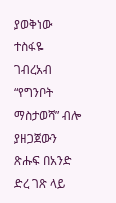ያወቅነው ተስፋዬ ገብረአብ “የግንቦት ማስታወሻ” ብሎ ያዘጋጀውን ጽሑፍ በአንድ ድረ ገጽ ላይ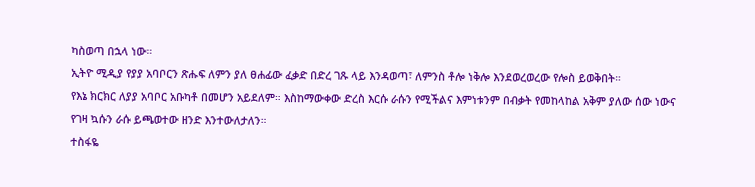ካስወጣ በኋላ ነው።
ኢትዮ ሚዲያ የያያ አባቦርን ጽሑፍ ለምን ያለ ፀሐፊው ፈቃድ በድረ ገጹ ላይ እንዳወጣ፣ ለምንስ ቶሎ ነቅሎ እንደወረወረው የሎስ ይወቅበት።
የእኔ ክርክር ለያያ አባቦር አቡካቶ በመሆን አይደለም። እስከማውቀው ድረስ እርሱ ራሱን የሚችልና እምነቱንም በብቃት የመከላከል አቅም ያለው ሰው ነውና የገዛ ኳሱን ራሱ ይጫወተው ዘንድ እንተውለታለን።
ተስፋዬ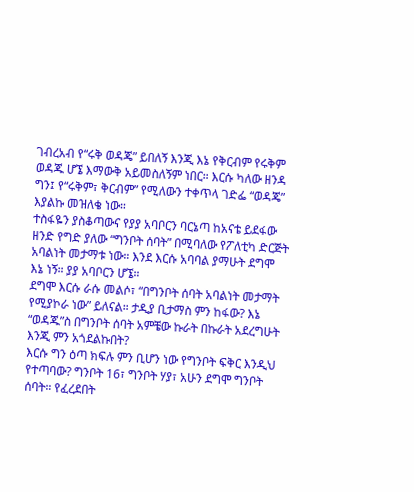ገብረአብ የ“ሩቅ ወዳጄ” ይበለኝ እንጂ እኔ የቅርብም የሩቅም ወዳጁ ሆኜ እማውቅ አይመስለኝም ነበር። እርሱ ካለው ዘንዳ ግን፤ የ“ሩቅም፣ ቅርብም” የሚለውን ተቀጥላ ገድፌ “ወዳጄ” እያልኩ መዝለቄ ነው።
ተስፋዬን ያስቆጣውና የያያ አባቦርን ባርኔጣ ከአናቴ ይደፋው ዘንድ የግድ ያለው “ግንቦት ሰባት” በሚባለው የፖለቲካ ድርጅት አባልነት መታማቱ ነው። እንደ እርሱ አባባል ያማሁት ደግሞ እኔ ነኝ። ያያ አባቦርን ሆኜ።
ደግሞ እርሱ ራሱ መልሶ፣ “በግንቦት ሰባት አባልነት መታማት የሚያኮራ ነው” ይለናል። ታዲያ ቢታማስ ምን ከፋው? እኔ “ወዳጁ”ስ በግንቦት ሰባት አምቼው ኩራት በኩራት አደረግሁት እንጂ ምን አጎደልኩበት?
እርሱ ግን ዕጣ ክፍሉ ምን ቢሆን ነው የግንቦት ፍቅር እንዲህ የተጣባው? ግንቦት 16፣ ግንቦት ሃያ፣ አሁን ደግሞ ግንቦት ሰባት። የፈረደበት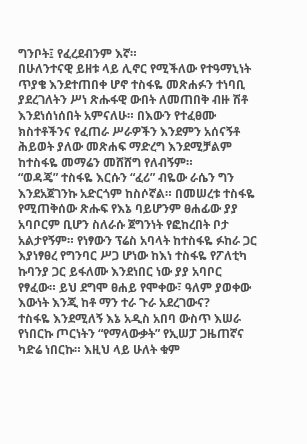ግንቦት፤ የፈረደብንም እኛ።
በሁለንተናዊ ይዘቱ ላይ ሊኖር የሚችለው የተዓማኒነት ጥያቄ እንደተጠበቀ ሆኖ ተስፋዬ መጽሐፉን ተነባቢ ያደረገለትን ሥነ ጽሑፋዊ ውበት ለመጠበቅ ብዙ ሽቶ እንደነሰነሰበት አምናለሁ። በእውን የተፈፀሙ ክስተቶችንና የፈጠራ ሥራዎችን እንደምን አሰናኝቶ ሕይወት ያለው መጽሐፍ ማድረግ እንደሚቻልም ከተስፋዬ መማሬን መሸሸግ የለብኝም።
“ወዳጄ” ተስፋዬ እርሱን “ፈሪ” ብዬው ራሴን ግን እንደአጀገንኩ አድርጎም ከስሶኛል። በመሠረቱ ተስፋዬ የሚጠቅሰው ጽሑፍ የእኔ ባይሆንም ፀሐፊው ያያ አባቦርም ቢሆን ስለራሱ ጀግንነት የፎከረበት ቦታ አልታየኝም። የነፃውን ፕሬስ አባላት ከተስፋዬ ፉከራ ጋር እያነፃፀረ የግንባር ሥጋ ሆነው ከእነ ተስፋዬ የፖለቲካ ኩባንያ ጋር ይፋለሙ እንደነበር ነው ያያ አባቦር የፃፈው። ይህ ደግሞ ፀሐይ የሞቀው፣ ዓለም ያወቀው እውነት እንጂ ከቶ ማን ተራ ጉራ አደረገውና?
ተስፋዬ እንደሚለኝ እኔ አዲስ አበባ ውስጥ እሠራ የነበርኩ ጦርነትን “የማላውቃት” የኢሠፓ ጋዜጠኛና ካድሬ ነበርኩ። እዚህ ላይ ሁለት ቁም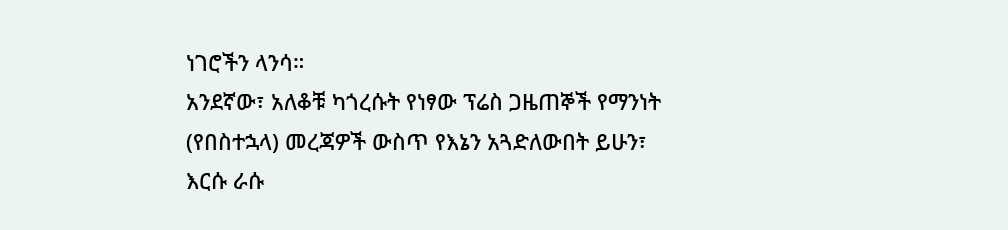ነገሮችን ላንሳ።
አንደኛው፣ አለቆቹ ካጎረሱት የነፃው ፕሬስ ጋዜጠኞች የማንነት (የበስተኋላ) መረጃዎች ውስጥ የእኔን አጓድለውበት ይሁን፣ እርሱ ራሱ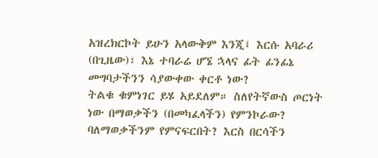አዝረክርኮት ይሁን አላውቅም እንጂ፤ እርሱ አባራሪ (በጊዜው)፣ እኔ ተባራሬ ሆኜ ኋላና ፊት ፊንፊኔ መግባታችንን ሳያውቀው ቀርቶ ነው?
ትልቁ ቁምነገር ይሄ አይደለም። ስለየትኛውስ ጦርነት ነው በማወቃችን (በመካፈላችን) የምንኮራው? ባለማወቃችንም የምናፍርበት? እርስ በርሳችን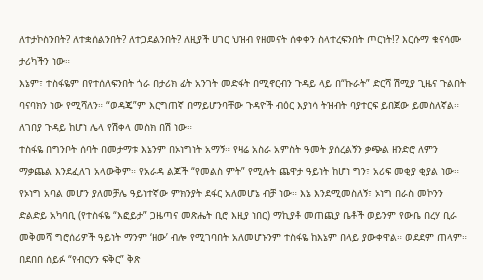ለተታኮስንበት? ለተቋሰልንበት? ለተጋደልንበት? ለዚያች ሀገር ህዝብ የዘመናት ሰቀቀን ስላተረፍንበት ጦርነት!? እርሱማ ቁናሳሙ ታሪካችን ነው።
እኔም፣ ተስፋዬም በየተሰለፍንበት ጎራ በታሪክ ፊት አንገት መድፋት በሚኖርብን ጉዳይ ላይ በ“ኩራት” ድርሻ ሽሚያ ጊዜና ጉልበት ባናባክን ነው የሚሻለን። “ወዳጄ”ም እርግጠኛ በማይሆንባቸው ጉዳዮች ብዕር እያነሳ ትዝብት ባያተርፍ ይበጀው ይመስለኛል። ለገበያ ጉዳይ ከሆነ ሌላ የሽቀላ መስክ በሽ ነው።
ተስፋዬ በግንቦት ሰባት በመታማቱ እኔንም በኦነግነት አማኝ። የዛሬ አስራ አምስት ዓመት ያሰረልኝን ቃጭል ዘንድሮ ለምን ማቃጨል እንደፈለገ አላውቅም። የአራዳ ልጆች “የመልስ ምት” የሚሉት ጨዋታ ዓይነት ከሆነ ግን፣ አሪፍ መቂያ ቂያል ነው።
የኦነግ አባል መሆን ያለመቻሌ ዓይነተኛው ምክንያት ደፋር አለመሆኔ ብቻ ነው። እኔ እንደሚመስለኝ፣ ኦነግ በራስ መኮንን ድልድይ አካባቢ (የተስፋዬ “እፎይታ” ጋዜጣና መጽሔት ቢሮ እዚያ ነበር) ማኪያቶ መጠጪያ ቤቶች ወይንም የውቤ በረሃ ቢራ መቅመሻ ግሮሰሪዎች ዓይነት ማንም ‘ዘው’ ብሎ የሚገባበት አለመሆኑንም ተስፋዬ ከእኔም በላይ ያውቀዋል። ወደደም ጠላም።
በደበበ ሰይፉ “የብርሃን ፍቅር” ቅጽ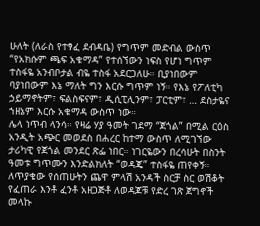ሁለት (ለራስ የተፃፈ ደብዳቤ) የግጥም መድብል ውስጥ “የአክሱም ጫፍ አቁማዳ” የተሰኘውን ነፍስ የሆነ ግጥም ተስፋዬ አንብቦታል ብዬ ተስፋ አደርጋለሁ። ቢያነበውም ባያነበውም እኔ ማለት ግን እርሱ ግጥም ነኝ። የእኔ የፖለቲካ ኃይማኖትም፣ ፍልስፍናም፣ ዲሲፒሊንም፣ ፓርቲም፣ … ደስታዬና ኀዘኔም እርሱ አቁማዳ ውስጥ ነው።
ሌላ ነጥብ ላንሳ። የዛሬ ሃያ ዓመት ገደማ “ጀጎል” በሚል ርዕስ አንዲት አጭር መወደስ በሐረር ከተማ ውስጥ ለሚገኘው ታሪካዊ የጀጎል መንደር ጽፌ ነበር። ነገርዬውን በረሳሁት በስንት ዓመቱ ግጥሙን እንድልክለት “ወዳጄ” ተስፋዬ ጠየቀኝ። ለጥያቄው የሰጠሁትን ጨዋ ምላሽ አንዳች ስርቻ ስር ወሽቆት የፈጠራ እንቶ ፈንቶ አዘጋጅቶ ለወዳጆቹ የድረ ገጽ ጀግኖች መላኩ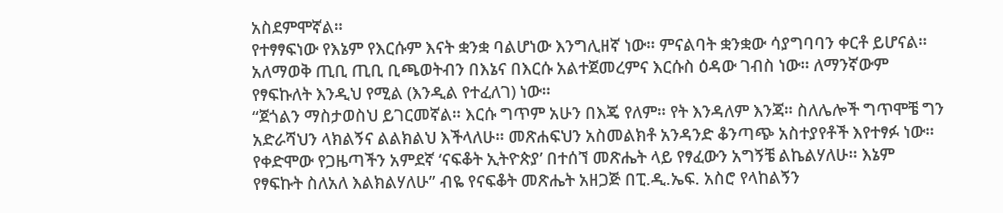አስደምሞኛል።
የተፃፃፍነው የእኔም የእርሱም እናት ቋንቋ ባልሆነው እንግሊዘኛ ነው። ምናልባት ቋንቋው ሳያግባባን ቀርቶ ይሆናል። አለማወቅ ጢቢ ጢቢ ቢጫወትብን በእኔና በእርሱ አልተጀመረምና እርሱስ ዕዳው ገብስ ነው። ለማንኛውም የፃፍኩለት እንዲህ የሚል (እንዲል የተፈለገ) ነው።
“ጀጎልን ማስታወስህ ይገርመኛል። እርሱ ግጥም አሁን በእጄ የለም። የት እንዳለም እንጃ። ስለሌሎች ግጥሞቼ ግን አድራሻህን ላክልኝና ልልክልህ እችላለሁ። መጽሐፍህን አስመልክቶ አንዳንድ ቆንጣጭ አስተያየቶች እየተፃፉ ነው። የቀድሞው የጋዜጣችን አምደኛ ‘ናፍቆት ኢትዮጵያ’ በተሰኘ መጽሔት ላይ የፃፈውን አግኝቼ ልኬልሃለሁ። እኔም የፃፍኩት ስለአለ እልክልሃለሁ” ብዬ የናፍቆት መጽሔት አዘጋጅ በፒ.ዲ.ኤፍ. አስሮ የላከልኝን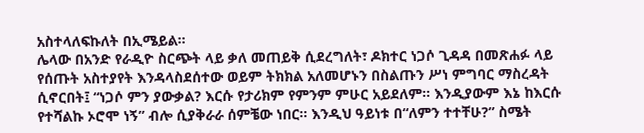አስተላለፍኩለት በኢሜይል።
ሌላው በአንድ የራዲዮ ስርጭት ላይ ቃለ መጠይቅ ሲደረግለት፣ ዶክተር ነጋሶ ጊዳዳ በመጽሐፉ ላይ የሰጡት አስተያየት እንዳላስደሰተው ወይም ትክክል አለመሆኑን በስልጡን ሥነ ምግባር ማስረዳት ሲኖርበት፤ “ነጋሶ ምን ያውቃል? እርሱ የታሪክም የምንም ምሁር አይደለም። እንዲያውም እኔ ከእርሱ የተሻልኩ ኦሮሞ ነኝ” ብሎ ሲያቅራራ ሰምቼው ነበር። እንዲህ ዓይነቱ በ“ለምን ተተቸሁ?” ስሜት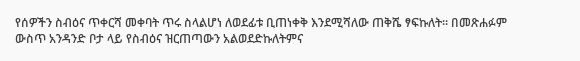የሰዎችን ስብዕና ጥቀርሻ መቀባት ጥሩ ስላልሆነ ለወደፊቱ ቢጠነቀቅ እንደሚሻለው ጠቅሼ ፃፍኩለት። በመጽሐፉም ውስጥ አንዳንድ ቦታ ላይ የስብዕና ዝርጠጣውን አልወደድኩለትምና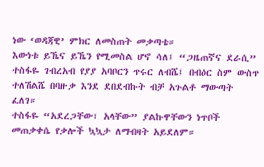ነው ‘ወዳጃዊ’ ምክር ለመስጠት መቃጣቴ።
እውነቱ ይኼና ይኼን የሚመስል ሆኖ ሳለ፤ “ጋዜጠኛና ደራሲ” ተስፋዬ ገብረአብ የያያ አባቦርን ጥሩር ለብሼ፤ በብዕር ስም ውስጥ ተለሽልሼ በባዙቃ እንደ ደበደብኩት ብቻ አጉልቶ ማውጣት ፈለገ።
ተስፋዬ “አደረጋቸው፣ አላቸው” ያልኩዋቸውን ነጥቦች መጠቃቀሴ የቃሎች ኳኳታ ለማብዛት አይደለም።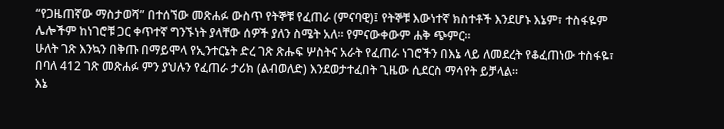“የጋዜጠኛው ማስታወሻ” በተሰኘው መጽሐፉ ውስጥ የትኞቹ የፈጠራ (ምናባዊ)፤ የትኞቹ እውነተኛ ክስተቶች እንደሆኑ እኔም፣ ተስፋዬም ሌሎችም ከነገሮቹ ጋር ቀጥተኛ ግንኙነት ያላቸው ሰዎች ያለን ስሜት አለ። የምናውቀውም ሐቅ ጭምር።
ሁለት ገጽ እንኳን በቅጡ በማይሞላ የኢንተርኔት ድረ ገጽ ጽሑፍ ሦስትና አራት የፈጠራ ነገሮችን በእኔ ላይ ለመደረት የቆፈጠነው ተስፋዬ፣ በባለ 412 ገጽ መጽሐፉ ምን ያህሉን የፈጠራ ታሪክ (ልብወለድ) እንደወታተፈበት ጊዜው ሲደርስ ማሳየት ይቻላል።
እኔ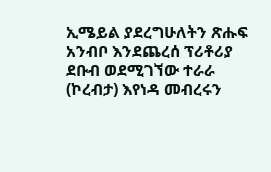ኢሜይል ያደረግሁለትን ጽሑፍ አንብቦ እንደጨረሰ ፕሪቶሪያ ደቡብ ወደሚገኘው ተራራ (ኮረብታ) እየነዳ መብረሩን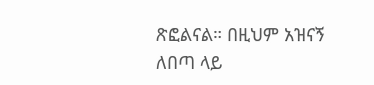ጽፎልናል። በዚህም አዝናኝ ለበጣ ላይ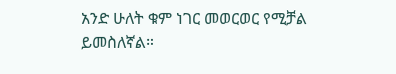አንድ ሁለት ቁም ነገር መወርወር የሚቻል ይመስለኛል።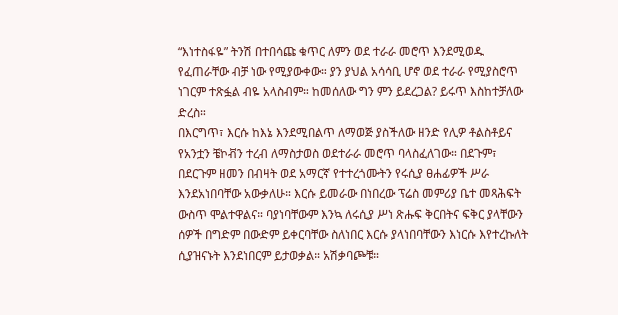“እነተስፋዬ” ትንሽ በተበሳጩ ቁጥር ለምን ወደ ተራራ መሮጥ እንደሚወዱ የፈጠራቸው ብቻ ነው የሚያውቀው። ያን ያህል አሳሳቢ ሆኖ ወደ ተራራ የሚያስሮጥ ነገርም ተጽፏል ብዬ አላስብም። ከመሰለው ግን ምን ይደረጋል? ይሩጥ እስከተቻለው ድረስ።
በእርግጥ፣ እርሱ ከእኔ እንደሚበልጥ ለማወጅ ያስችለው ዘንድ የሊዎ ቶልስቶይና የአንቷን ቼኮቭን ተረብ ለማስታወስ ወደተራራ መሮጥ ባላስፈለገው። በደጉም፣ በደርጉም ዘመን በብዛት ወደ አማርኛ የተተረጎሙትን የሩሲያ ፀሐፊዎች ሥራ እንደአነበባቸው አውቃለሁ። እርሱ ይመራው በነበረው ፕሬስ መምሪያ ቤተ መጻሕፍት ውስጥ ሞልተዋልና። ባያነባቸውም እንኳ ለሩሲያ ሥነ ጽሑፍ ቅርበትና ፍቅር ያላቸውን ሰዎች በግድም በውድም ይቀርባቸው ስለነበር እርሱ ያላነበባቸውን እነርሱ እየተረኩለት ሲያዝናኑት እንደነበርም ይታወቃል። አሽቃባጮቹ።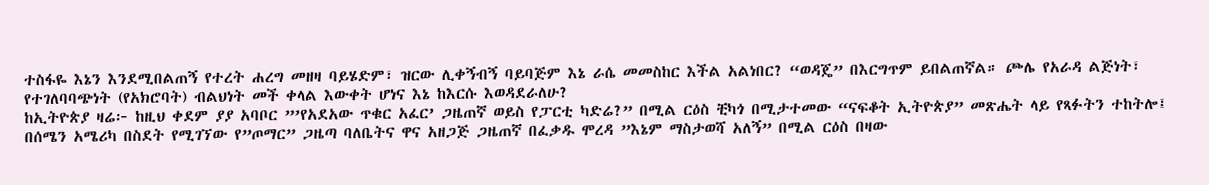ተስፋዬ እኔን እንደሚበልጠኝ የተረት ሐረግ መዘዛ ባይሄድም፣ ዝርው ሊቀኝብኝ ባይባጅም እኔ ራሴ መመስከር እችል አልነበር? “ወዳጄ” በእርግጥም ይበልጠኛል። ጮሌ የአራዳ ልጅነት፣ የተገለባባጭነት (የአክሮባት) ብልህነት መች ቀላል እውቀት ሆነና እኔ ከእርሱ እወዳደራለሁ?
ከኢትዮጵያ ዛሬ፦ ከዚህ ቀደም ያያ አባቦር ”’የአደአው ጥቁር አፈር’ ጋዜጠኛ ወይስ የፓርቲ ካድሬ?” በሚል ርዕስ ቺካጎ በሚታተመው “ናፍቆት ኢትዮጵያ” መጽሔት ላይ የጻፉትን ተከትሎ፤ በሰሜን አሜሪካ በስደት የሚገኘው የ”ጦማር” ጋዜጣ ባለቤትና ዋና አዘጋጅ ጋዜጠኛ በፈቃዱ ሞረዳ ”እኔም ማስታወሻ አለኝ” በሚል ርዕስ በዛው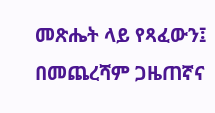መጽሔት ላይ የጻፈውን፤ በመጨረሻም ጋዜጠኛና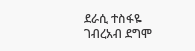ደራሲ ተስፋዬ ገብረአብ ደግሞ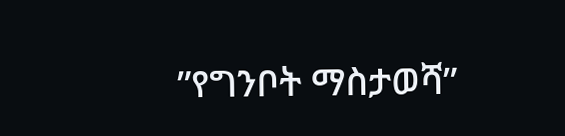”የግንቦት ማስታወሻ”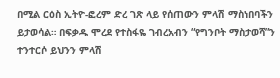በሚል ርዕስ ኢትዮ-ፎረም ድረ ገጽ ላይ የሰጠውን ምላሽ ማስነበባችን ይታወሳል። በፍቃዱ ሞረደ የተስፋዬ ገብረአብን “የግንቦት ማስታወሻ”ን ተንተርሶ ይህንን ምላሽ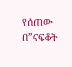የሰጠው በ”ናፍቆት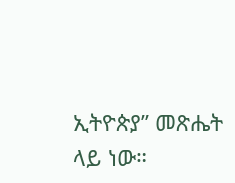ኢትዮጵያ” መጽሔት ላይ ነው።